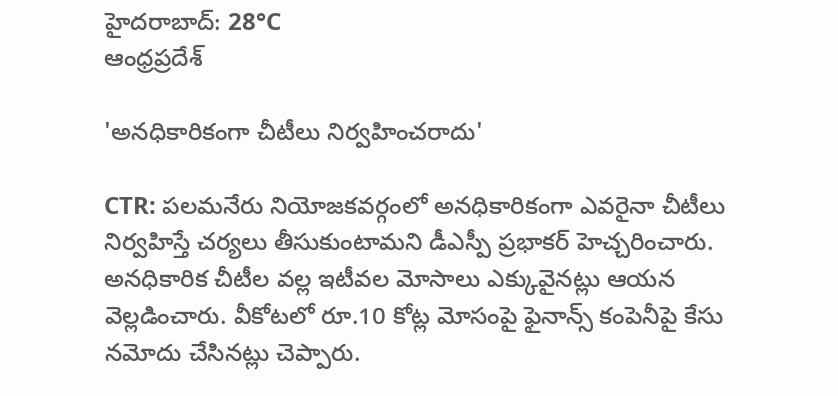హైదరాబాద్: 28°C
ఆంధ్రప్రదేశ్

'అనధికారికంగా చీటీలు నిర్వహించరాదు'

CTR: పలమనేరు నియోజకవర్గంలో అనధికారికంగా ఎవరైనా చీటీలు నిర్వహిస్తే చర్యలు తీసుకుంటామని డీఎస్పీ ప్రభాకర్ హెచ్చరించారు. అనధికారిక చీటీల వల్ల ఇటీవల మోసాలు ఎక్కువైనట్లు ఆయన వెల్లడించారు. వీకోటలో రూ.10 కోట్ల మోసంపై ఫైనాన్స్ కంపెనీపై కేసు నమోదు చేసినట్లు చెప్పారు.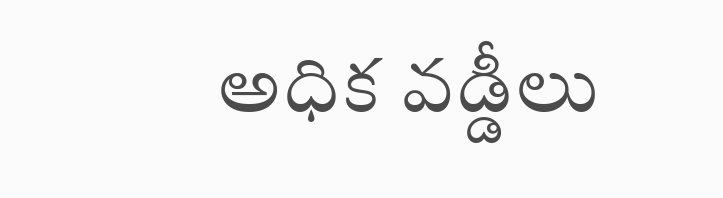అధిక వడ్డీలు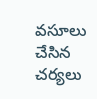వసూలు చేసిన చర్యలు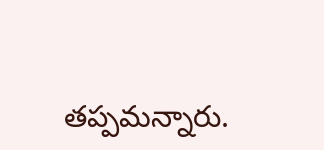తప్పమన్నారు.